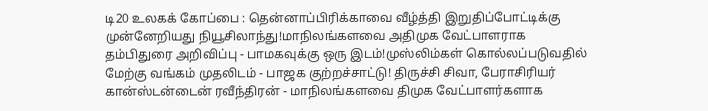டி20 உலகக் கோப்பை : தென்னாப்பிரிக்காவை வீழ்த்தி இறுதிப்போட்டிக்கு முன்னேறியது நியூசிலாந்து!மாநிலங்களவை அதிமுக வேட்பாளராக தம்பிதுரை அறிவிப்பு - பாமகவுக்கு ஒரு இடம்!முஸ்லிம்கள் கொல்லப்படுவதில் மேற்கு வங்கம் முதலிடம் - பாஜக குற்றச்சாட்டு! திருச்சி சிவா, பேராசிரியர் கான்ஸ்டன்டைன் ரவீந்திரன் - மாநிலங்களவை திமுக வேட்பாளர்களாக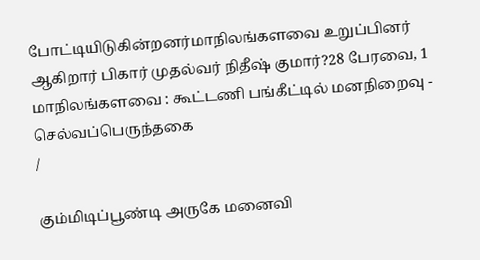போட்டியிடுகின்றனர்மாநிலங்களவை உறுப்பினர் ஆகிறார் பிகார் முதல்வர் நிதீஷ் குமார்?28 பேரவை, 1 மாநிலங்களவை : கூட்டணி பங்கீட்டில் மனநிறைவு - செல்வப்பெருந்தகை
/

கும்மிடிப்பூண்டி அருகே மனைவி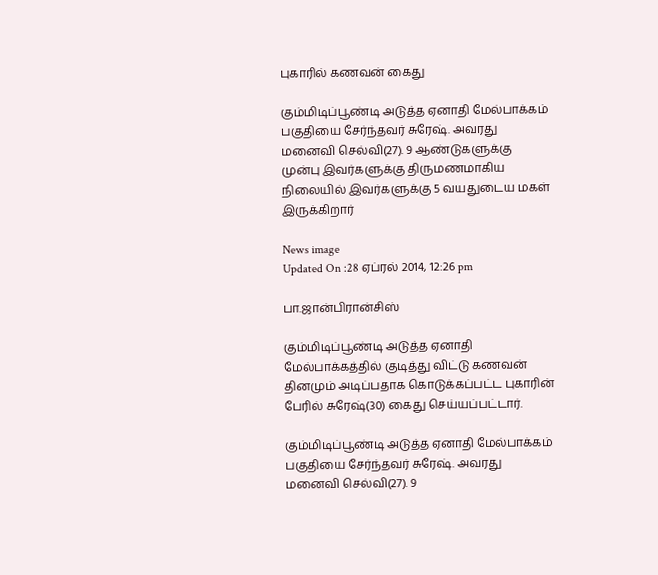புகாரில் கணவன் கைது

கும்மிடிப்பூண்டி அடுத்த ஏனாதி மேல்பாக்கம் பகுதியை சேர்ந்தவர் சுரேஷ். அவரது மனைவி செல்வி(27). 9 ஆண்டுகளுக்கு முன்பு இவர்களுக்கு திருமணமாகிய நிலையில் இவர்களுக்கு 5 வயதுடைய மகள் இருக்கிறார்

News image
Updated On :28 ஏப்ரல் 2014, 12:26 pm

பா.ஜான்பிரான்சிஸ்

கும்மிடிப்பூண்டி அடுத்த ஏனாதி மேல்பாக்கத்தில் குடித்து விட்டு கணவன் தினமும் அடிப்பதாக கொடுக்கப்பட்ட புகாரின் பேரில் சுரேஷ்(30) கைது செய்யப்பட்டார்.

கும்மிடிப்பூண்டி அடுத்த ஏனாதி மேல்பாக்கம் பகுதியை சேர்ந்தவர் சுரேஷ். அவரது மனைவி செல்வி(27). 9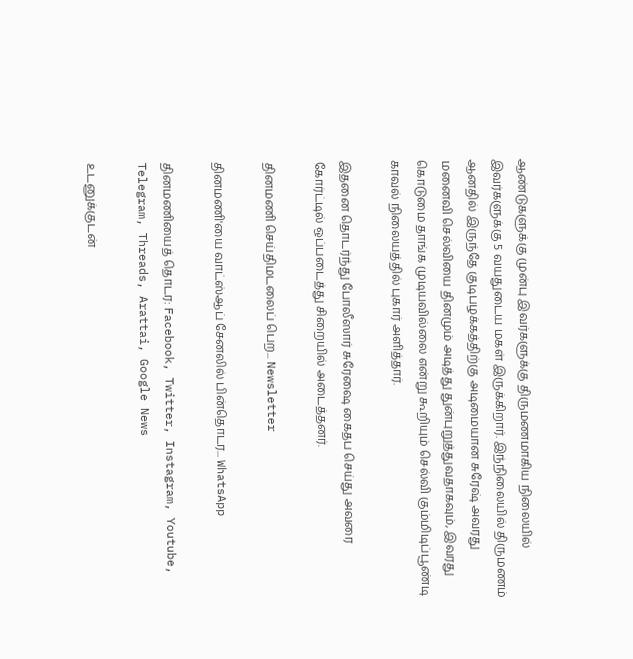ஆண்டுகளுக்கு முன்பு இவர்களுக்கு திருமணமாகிய நிலையில் இவர்களுக்கு 5 வயதுடைய மகள் இருக்கிறார். இந்நிலையில் திருமணம் ஆனதில் இருந்தே குடிபழக்கத்திற்கு அடிமையான சுரேஷ் அவரது மனைவி செல்வியை தினமும் அடித்து துன்புறுத்துவதாகவும், இவரது கொடுமை தாங்க முடியவில்லை என்று கூறியும் செல்வி கும்மிடிப்பூண்டி காவல் நிலையத்தில் புகார் அளித்தார்.

இதனை தொடர்ந்து போலீஸார் சுரேஷை கைதப செய்து அவரை கோர்ட்டில் ஒப்படைத்து சிறையில் அடைத்தனர்.

தினமணி செய்திமடலைப் பெற... Newsletter

தினமணி'யை வாட்ஸ்ஆப் சேனலில் பின்தொடர... WhatsApp

தினமணியைத் தொடர: Facebook, Twitter, Instagram, Youtube, Telegram, Threads, Arattai, Google News

உடனுக்குடன்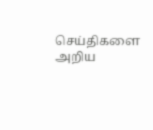செய்திகளை அறிய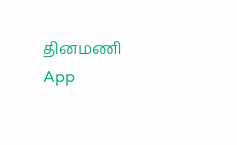தினமணி App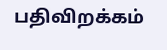பதிவிறக்கம்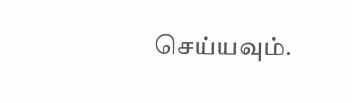செய்யவும்.